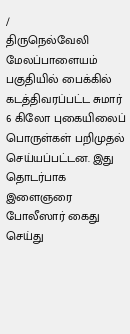/
திருநெல்வேலி மேலப்பாளையம் பகுதியில் பைக்கில் கடத்திவரப்பட்ட சுமார் 6 கிலோ புகையிலைப் பொருள்கள் பறிமுதல் செய்யப்பட்டன. இது தொடர்பாக இளைஞரை போலீஸார் கைது செய்து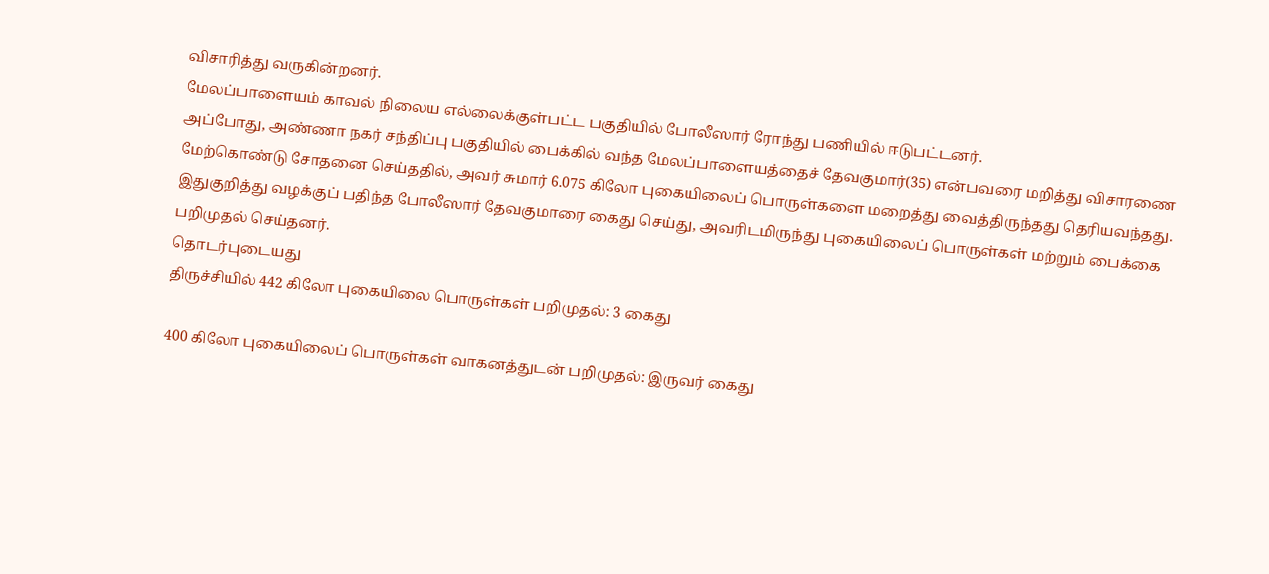விசாரித்து வருகின்றனர்.
மேலப்பாளையம் காவல் நிலைய எல்லைக்குள்பட்ட பகுதியில் போலீஸார் ரோந்து பணியில் ஈடுபட்டனர்.
அப்போது, அண்ணா நகர் சந்திப்பு பகுதியில் பைக்கில் வந்த மேலப்பாளையத்தைச் தேவகுமார்(35) என்பவரை மறித்து விசாரணை மேற்கொண்டு சோதனை செய்ததில், அவர் சுமார் 6.075 கிலோ புகையிலைப் பொருள்களை மறைத்து வைத்திருந்தது தெரியவந்தது.
இதுகுறித்து வழக்குப் பதிந்த போலீஸார் தேவகுமாரை கைது செய்து, அவரிடமிருந்து புகையிலைப் பொருள்கள் மற்றும் பைக்கை பறிமுதல் செய்தனர்.
தொடர்புடையது
திருச்சியில் 442 கிலோ புகையிலை பொருள்கள் பறிமுதல்: 3 கைது

400 கிலோ புகையிலைப் பொருள்கள் வாகனத்துடன் பறிமுதல்: இருவர் கைது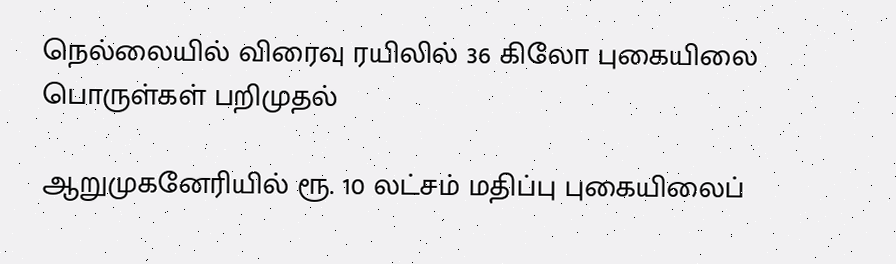நெல்லையில் விரைவு ரயிலில் 36 கிலோ புகையிலை பொருள்கள் பறிமுதல்

ஆறுமுகனேரியில் ரூ. 10 லட்சம் மதிப்பு புகையிலைப்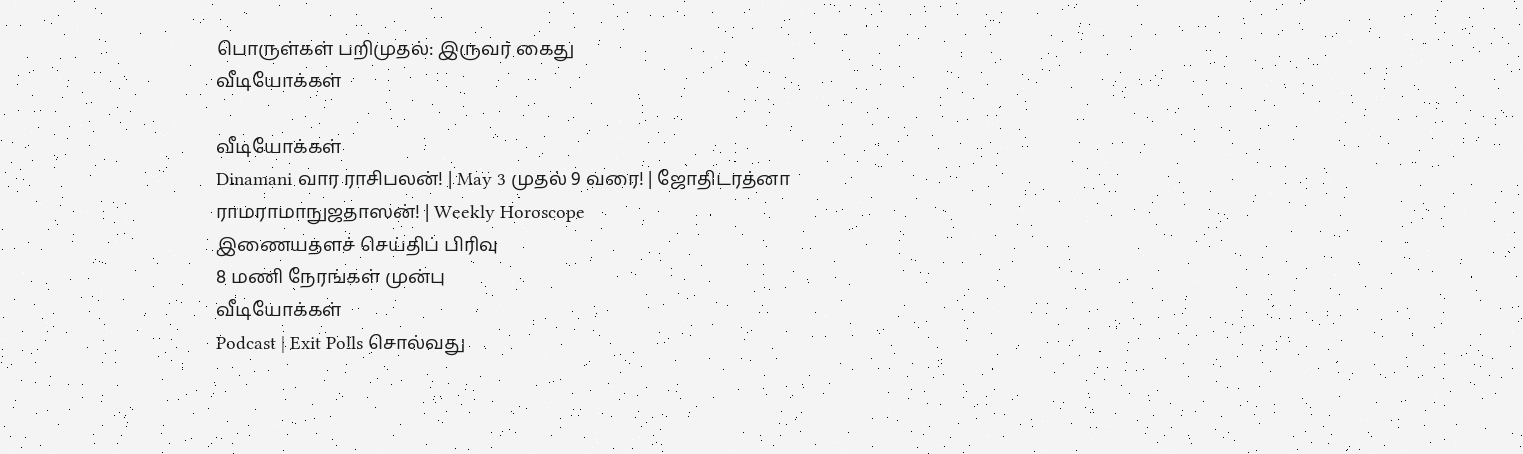பொருள்கள் பறிமுதல்: இருவர் கைது
வீடியோக்கள்

வீடியோக்கள்
Dinamani வார ராசிபலன்! | May 3 முதல் 9 வரை! | ஜோதிடரத்னா ராமராமாநுஜதாஸன்! | Weekly Horoscope
இணையதளச் செய்திப் பிரிவு
8 மணி நேரங்கள் முன்பு
வீடியோக்கள்
Podcast | Exit Polls சொல்வது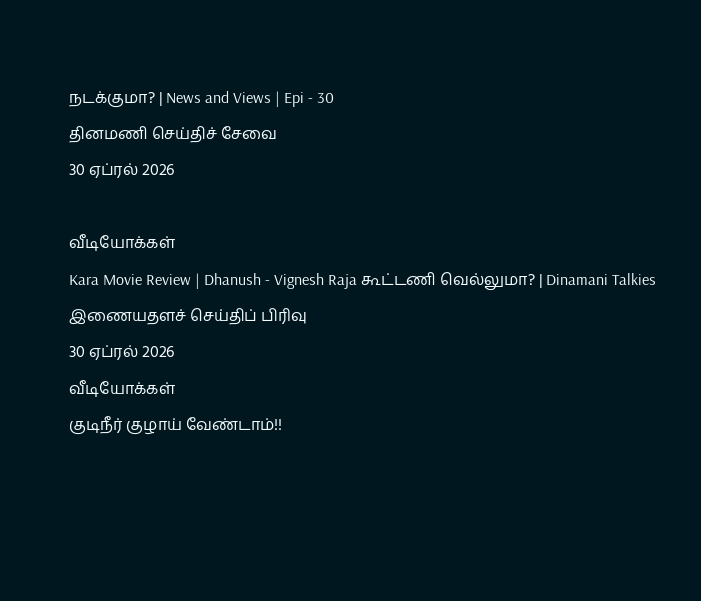நடக்குமா? | News and Views | Epi - 30
தினமணி செய்திச் சேவை
30 ஏப்ரல் 2026

வீடியோக்கள்
Kara Movie Review | Dhanush - Vignesh Raja கூட்டணி வெல்லுமா? | Dinamani Talkies
இணையதளச் செய்திப் பிரிவு
30 ஏப்ரல் 2026
வீடியோக்கள்
குடிநீர் குழாய் வேண்டாம்!!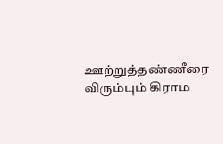ஊற்றுத்தண்ணீரை விரும்பும் கிராம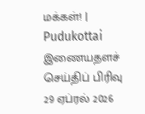மக்கள்! | Pudukottai
இணையதளச் செய்திப் பிரிவு
29 ஏப்ரல் 2026